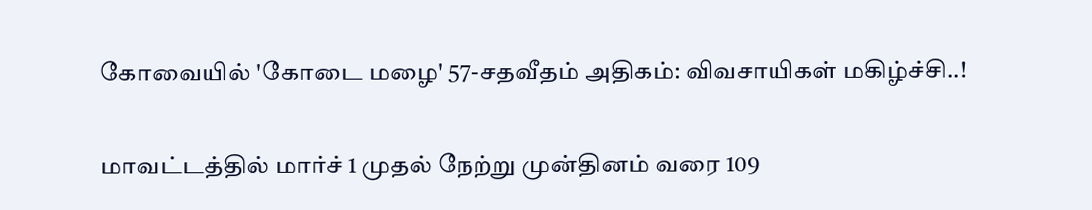கோவையில் 'கோடை மழை' 57-சதவீதம் அதிகம்: விவசாயிகள் மகிழ்ச்சி..!

மாவட்டத்தில் மார்ச் 1 முதல் நேற்று முன்தினம் வரை 109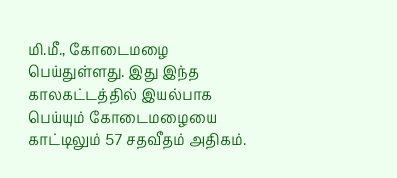மி.மீ., கோடைமழை பெய்துள்ளது. இது இந்த காலகட்டத்தில் இயல்பாக பெய்யும் கோடைமழையை காட்டிலும் 57 சதவீதம் அதிகம்.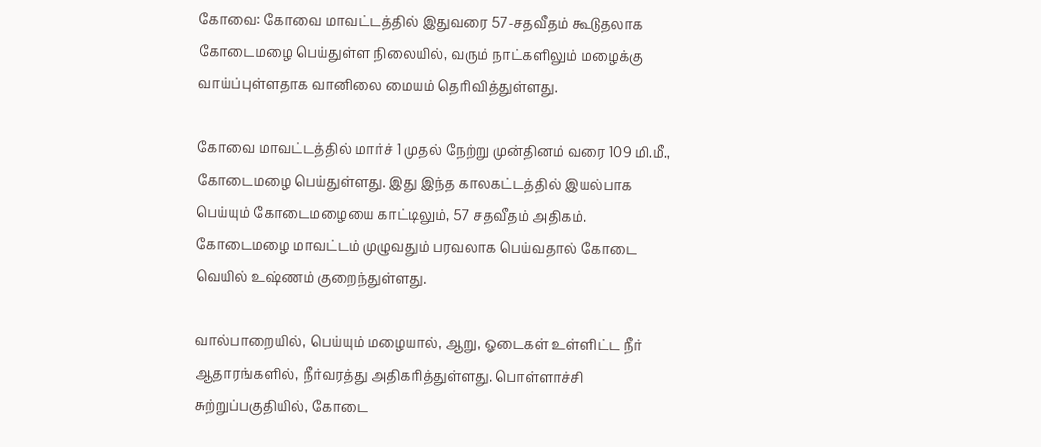கோவை: கோவை மாவட்டத்தில் இதுவரை 57-சதவீதம் கூடுதலாக கோடைமழை பெய்துள்ள நிலையில், வரும் நாட்களிலும் மழைக்கு வாய்ப்புள்ளதாக வானிலை மையம் தெரிவித்துள்ளது.

கோவை மாவட்டத்தில் மார்ச் 1 முதல் நேற்று முன்தினம் வரை 109 மி.மீ., கோடைமழை பெய்துள்ளது. இது இந்த காலகட்டத்தில் இயல்பாக பெய்யும் கோடைமழையை காட்டிலும், 57 சதவீதம் அதிகம். கோடைமழை மாவட்டம் முழுவதும் பரவலாக பெய்வதால் கோடை வெயில் உஷ்ணம் குறைந்துள்ளது.

வால்பாறையில், பெய்யும் மழையால், ஆறு, ஓடைகள் உள்ளிட்ட நீர் ஆதாரங்களில், நீர்வரத்து அதிகரித்துள்ளது. பொள்ளாச்சி சுற்றுப்பகுதியில், கோடை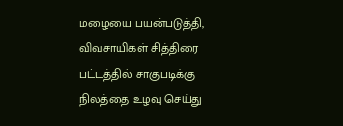மழையை பயன்படுத்தி, விவசாயிகள் சித்திரை பட்டத்தில் சாகுபடிக்கு நிலத்தை உழவு செய்து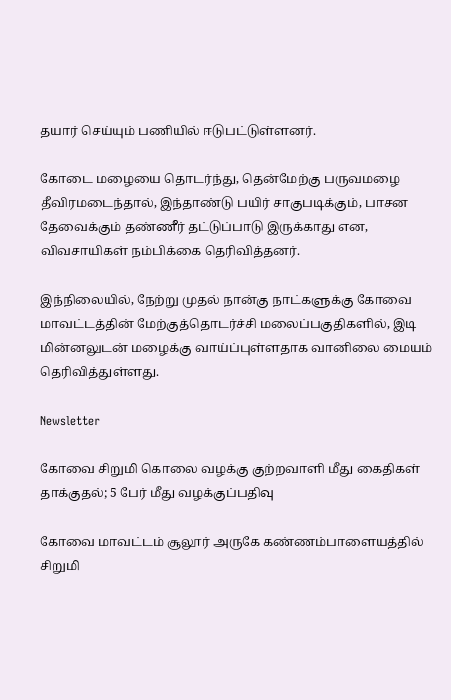தயார் செய்யும் பணியில் ஈடுபட்டுள்ளனர்.

கோடை மழையை தொடர்ந்து, தென்மேற்கு பருவமழை தீவிரமடைந்தால், இந்தாண்டு பயிர் சாகுபடிக்கும், பாசன தேவைக்கும் தண்ணீர் தட்டுப்பாடு இருக்காது என, விவசாயிகள் நம்பிக்கை தெரிவித்தனர்.

இந்நிலையில், நேற்று முதல் நான்கு நாட்களுக்கு கோவை மாவட்டத்தின் மேற்குத்தொடர்ச்சி மலைப்பகுதிகளில், இடி மின்னலுடன் மழைக்கு வாய்ப்புள்ளதாக வானிலை மையம் தெரிவித்துள்ளது.

Newsletter

கோவை சிறுமி கொலை வழக்கு குற்றவாளி மீது கைதிகள் தாக்குதல்; 5 பேர் மீது வழக்குப்பதிவு

கோவை மாவட்டம் சூலூர் அருகே கண்ணம்பாளையத்தில் சிறுமி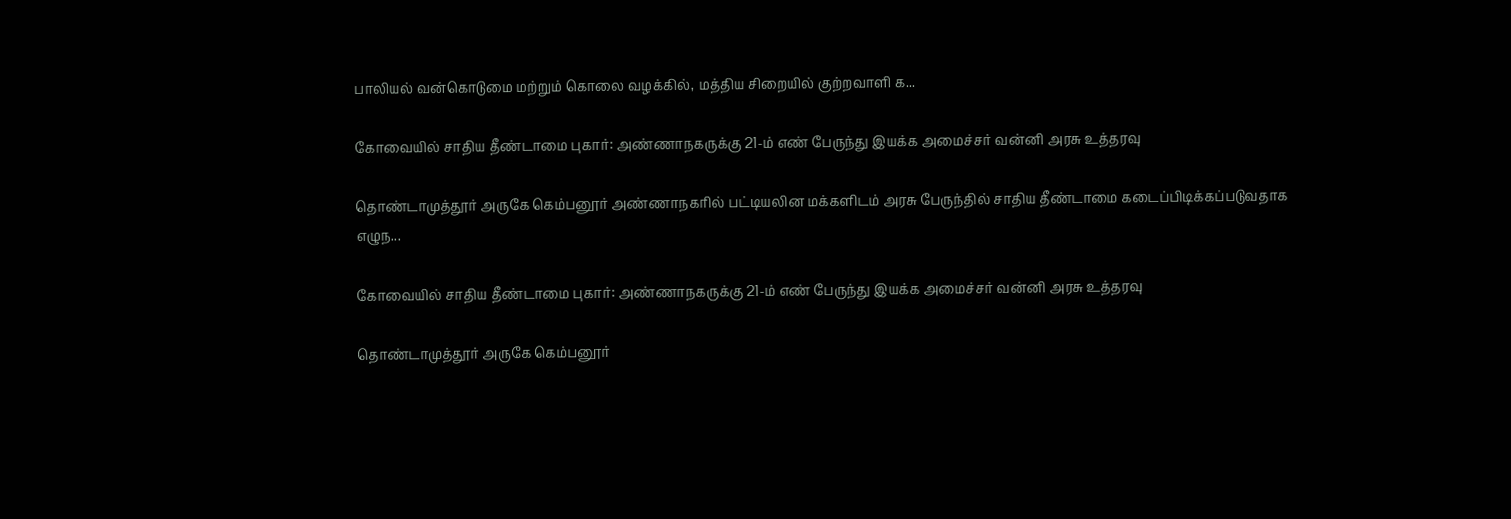பாலியல் வன்கொடுமை மற்றும் கொலை வழக்கில், மத்திய சிறையில் குற்றவாளி க...

கோவையில் சாதிய தீண்டாமை புகார்: அண்ணாநகருக்கு 21-ம் எண் பேருந்து இயக்க அமைச்சர் வன்னி அரசு உத்தரவு

தொண்டாமுத்தூர் அருகே கெம்பனூர் அண்ணாநகரில் பட்டியலின மக்களிடம் அரசு பேருந்தில் சாதிய தீண்டாமை கடைப்பிடிக்கப்படுவதாக எழுந...

கோவையில் சாதிய தீண்டாமை புகார்: அண்ணாநகருக்கு 21-ம் எண் பேருந்து இயக்க அமைச்சர் வன்னி அரசு உத்தரவு

தொண்டாமுத்தூர் அருகே கெம்பனூர்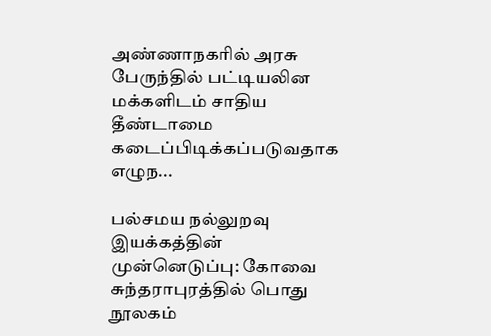அண்ணாநகரில் அரசு பேருந்தில் பட்டியலின மக்களிடம் சாதிய தீண்டாமை கடைப்பிடிக்கப்படுவதாக எழுந...

பல்சமய நல்லுறவு இயக்கத்தின் முன்னெடுப்பு: கோவை சுந்தராபுரத்தில் பொது நூலகம்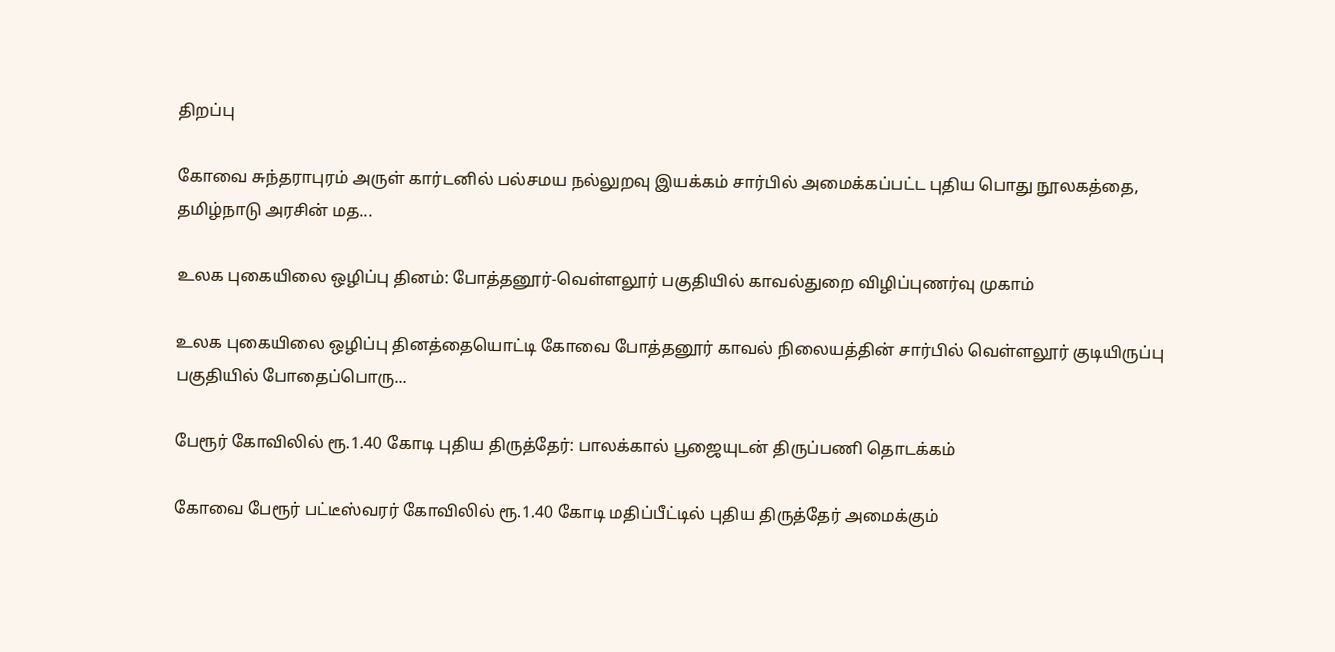திறப்பு

கோவை சுந்தராபுரம் அருள் கார்டனில் பல்சமய நல்லுறவு இயக்கம் சார்பில் அமைக்கப்பட்ட புதிய பொது நூலகத்தை, தமிழ்நாடு அரசின் மத...

உலக புகையிலை ஒழிப்பு தினம்: போத்தனூர்-வெள்ளலூர் பகுதியில் காவல்துறை விழிப்புணர்வு முகாம்

உலக புகையிலை ஒழிப்பு தினத்தையொட்டி கோவை போத்தனூர் காவல் நிலையத்தின் சார்பில் வெள்ளலூர் குடியிருப்பு பகுதியில் போதைப்பொரு...

பேரூர் கோவிலில் ரூ.1.40 கோடி புதிய திருத்தேர்: பாலக்கால் பூஜையுடன் திருப்பணி தொடக்கம்

கோவை பேரூர் பட்டீஸ்வரர் கோவிலில் ரூ.1.40 கோடி மதிப்பீட்டில் புதிய திருத்தேர் அமைக்கும்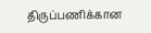திருப்பணிக்கான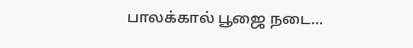பாலக்கால் பூஜை நடை...